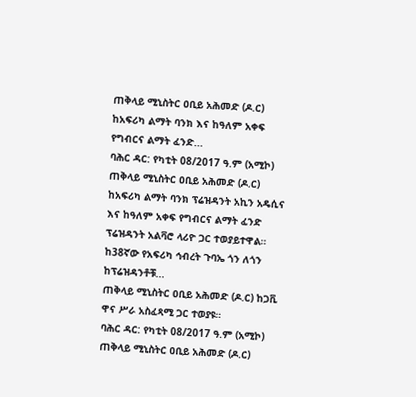ጠቅላይ ሚኒስትር ዐቢይ አሕመድ (ዶ.ር) ከአፍሪካ ልማት ባንክ እና ከዓለም አቀፍ የግብርና ልማት ፈንድ...
ባሕር ዳር: የካቲት 08/2017 ዓ.ም (አሚኮ) ጠቅላይ ሚኒስትር ዐቢይ አሕመድ (ዶ.ር) ከአፍሪካ ልማት ባንክ ፕሬዝዳንት አኪን አዴሲና እና ከዓለም አቀፍ የግብርና ልማት ፈንድ ፕሬዝዳንት አልቫሮ ላሪዮ ጋር ተወያይተዋል።
ከ38ኛው የአፍሪካ ኅብረት ጉባኤ ጎን ለጎን ከፕሬዝዳንቶቹ...
ጠቅላይ ሚኒስትር ዐቢይ አሕመድ (ዶ.ር) ከጋቪ ዋና ሥራ አስፈጻሚ ጋር ተወያዩ።
ባሕር ዳር: የካቲት 08/2017 ዓ.ም (አሚኮ) ጠቅላይ ሚኒስትር ዐቢይ አሕመድ (ዶ.ር)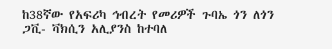ከ38ኛው የአፍሪካ ኅብረት የመሪዎች ጉባኤ ጎን ለጎን ጋቪ- ቫክሲን አሊያንስ ከተባለ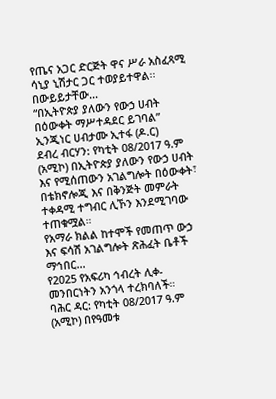የጤና አጋር ድርጅት ዋና ሥራ አስፈጻሚ ሳኒያ ኒሽታር ጋር ተወያይተዋል፡፡
በውይይታቸው...
“በኢትዮጵያ ያለውን የውኃ ሀብት በዕውቀት ማሥተዳደር ይገባል” ኢንጂነር ሀብታሙ ኢተፋ (ዶ.ር)
ደብረ ብርሃን: የካቲት 08/2017 ዓ.ም (አሚኮ) በኢትዮጵያ ያለውን የውኃ ሀብት እና የሚሰጠውን አገልግሎት በዕውቀት፣ በቴክኖሎጂ እና በቅንጅት መምራት ተቀዳሚ ተግብር ሊኾን እንደሚገባው ተጠቁሟል።
የአማራ ክልል ከተሞች የመጠጥ ውኃ እና ፍሳሽ አገልግሎት ጽሕፈት ቤቶች ማኅበር...
የ2025 የአፍሪካ ኅብረት ሊቀ-መንበርነትን አንጎላ ተረክባለች።
ባሕር ዳር: የካቲት 08/2017 ዓ.ም (አሚኮ) በየዓመቱ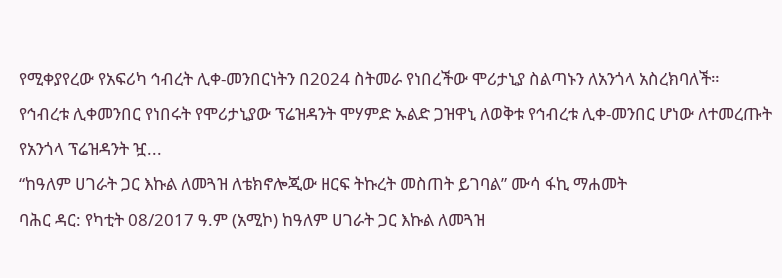የሚቀያየረው የአፍሪካ ኅብረት ሊቀ-መንበርነትን በ2024 ስትመራ የነበረችው ሞሪታኒያ ስልጣኑን ለአንጎላ አስረክባለች።
የኅብረቱ ሊቀመንበር የነበሩት የሞሪታኒያው ፕሬዝዳንት ሞሃምድ ኡልድ ጋዝዋኒ ለወቅቱ የኅብረቱ ሊቀ-መንበር ሆነው ለተመረጡት የአንጎላ ፕሬዝዳንት ዧ...
“ከዓለም ሀገራት ጋር እኩል ለመጓዝ ለቴክኖሎጂው ዘርፍ ትኩረት መስጠት ይገባል” ሙሳ ፋኪ ማሐመት
ባሕር ዳር: የካቲት 08/2017 ዓ.ም (አሚኮ) ከዓለም ሀገራት ጋር እኩል ለመጓዝ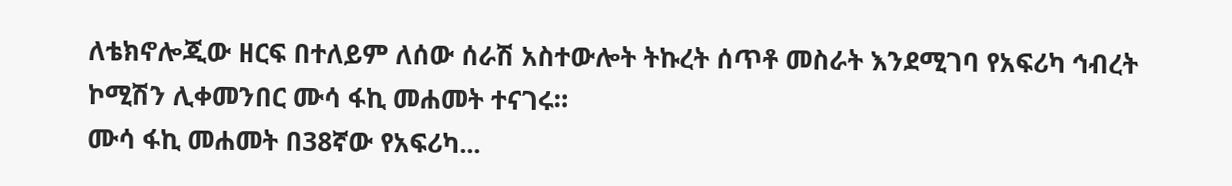ለቴክኖሎጂው ዘርፍ በተለይም ለሰው ሰራሽ አስተውሎት ትኩረት ሰጥቶ መስራት እንደሚገባ የአፍሪካ ኅብረት ኮሚሽን ሊቀመንበር ሙሳ ፋኪ መሐመት ተናገሩ።
ሙሳ ፋኪ መሐመት በ38ኛው የአፍሪካ...